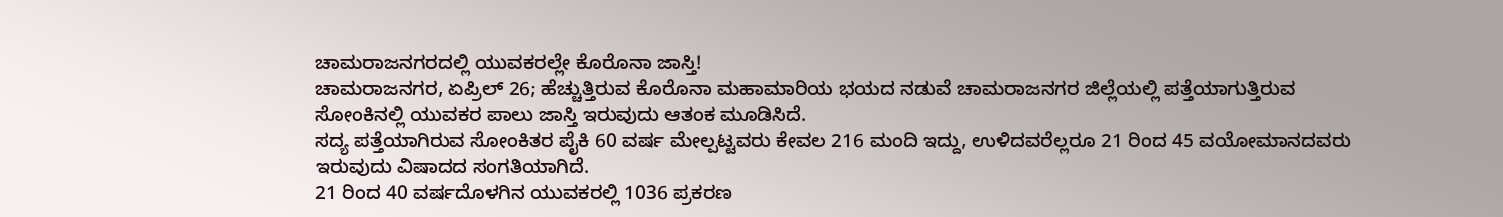ಚಾಮರಾಜನಗರದಲ್ಲಿ ಯುವಕರಲ್ಲೇ ಕೊರೊನಾ ಜಾಸ್ತಿ!
ಚಾಮರಾಜನಗರ, ಏಪ್ರಿಲ್ 26; ಹೆಚ್ಚುತ್ತಿರುವ ಕೊರೊನಾ ಮಹಾಮಾರಿಯ ಭಯದ ನಡುವೆ ಚಾಮರಾಜನಗರ ಜಿಲ್ಲೆಯಲ್ಲಿ ಪತ್ತೆಯಾಗುತ್ತಿರುವ ಸೋಂಕಿನಲ್ಲಿ ಯುವಕರ ಪಾಲು ಜಾಸ್ತಿ ಇರುವುದು ಆತಂಕ ಮೂಡಿಸಿದೆ.
ಸದ್ಯ ಪತ್ತೆಯಾಗಿರುವ ಸೋಂಕಿತರ ಪೈಕಿ 60 ವರ್ಷ ಮೇಲ್ಪಟ್ಟವರು ಕೇವಲ 216 ಮಂದಿ ಇದ್ದು, ಉಳಿದವರೆಲ್ಲರೂ 21 ರಿಂದ 45 ವಯೋಮಾನದವರು ಇರುವುದು ವಿಷಾದದ ಸಂಗತಿಯಾಗಿದೆ.
21 ರಿಂದ 40 ವರ್ಷದೊಳಗಿನ ಯುವಕರಲ್ಲಿ 1036 ಪ್ರಕರಣ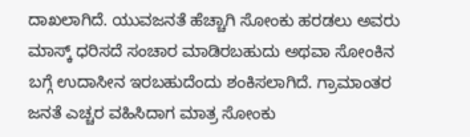ದಾಖಲಾಗಿದೆ. ಯುವಜನತೆ ಹೆಚ್ಚಾಗಿ ಸೋಂಕು ಹರಡಲು ಅವರು ಮಾಸ್ಕ್ ಧರಿಸದೆ ಸಂಚಾರ ಮಾಡಿರಬಹುದು ಅಥವಾ ಸೋಂಕಿನ ಬಗ್ಗೆ ಉದಾಸೀನ ಇರಬಹುದೆಂದು ಶಂಕಿಸಲಾಗಿದೆ. ಗ್ರಾಮಾಂತರ ಜನತೆ ಎಚ್ಚರ ವಹಿಸಿದಾಗ ಮಾತ್ರ ಸೋಂಕು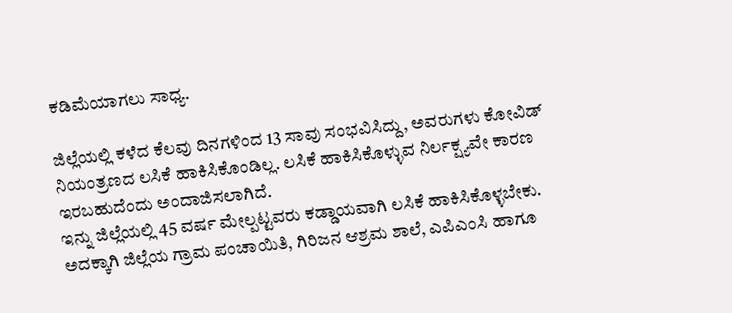ಕಡಿಮೆಯಾಗಲು ಸಾಧ್ಯ.

ಜಿಲ್ಲೆಯಲ್ಲಿ ಕಳೆದ ಕೆಲವು ದಿನಗಳಿಂದ 13 ಸಾವು ಸಂಭವಿಸಿದ್ದು, ಅವರುಗಳು ಕೋವಿಡ್ ನಿಯಂತ್ರಣದ ಲಸಿಕೆ ಹಾಕಿಸಿಕೊಂಡಿಲ್ಲ. ಲಸಿಕೆ ಹಾಕಿಸಿಕೊಳ್ಳುವ ನಿರ್ಲಕ್ಷ್ಯವೇ ಕಾರಣ ಇರಬಹುದೆಂದು ಅಂದಾಜಿಸಲಾಗಿದೆ.
ಇನ್ನು ಜಿಲ್ಲೆಯಲ್ಲಿ 45 ವರ್ಷ ಮೇಲ್ಪಟ್ಟವರು ಕಡ್ಡಾಯವಾಗಿ ಲಸಿಕೆ ಹಾಕಿಸಿಕೊಳ್ಳಬೇಕು. ಅದಕ್ಕಾಗಿ ಜಿಲ್ಲೆಯ ಗ್ರಾಮ ಪಂಚಾಯಿತಿ, ಗಿರಿಜನ ಆಶ್ರಮ ಶಾಲೆ, ಎಪಿಎಂಸಿ ಹಾಗೂ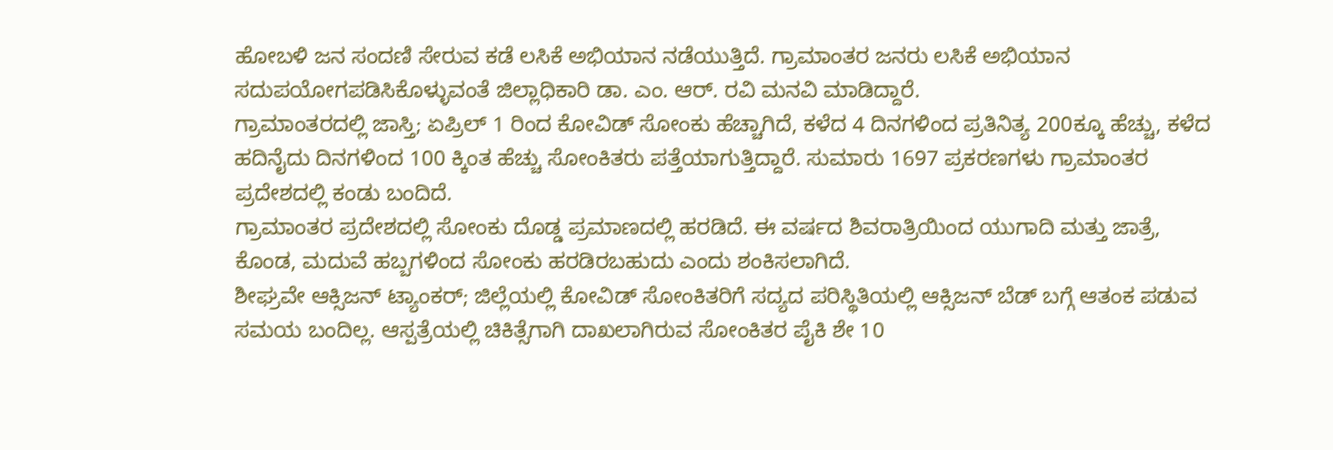ಹೋಬಳಿ ಜನ ಸಂದಣಿ ಸೇರುವ ಕಡೆ ಲಸಿಕೆ ಅಭಿಯಾನ ನಡೆಯುತ್ತಿದೆ. ಗ್ರಾಮಾಂತರ ಜನರು ಲಸಿಕೆ ಅಭಿಯಾನ ಸದುಪಯೋಗಪಡಿಸಿಕೊಳ್ಳುವಂತೆ ಜಿಲ್ಲಾಧಿಕಾರಿ ಡಾ. ಎಂ. ಆರ್. ರವಿ ಮನವಿ ಮಾಡಿದ್ದಾರೆ.
ಗ್ರಾಮಾಂತರದಲ್ಲಿ ಜಾಸ್ತಿ; ಏಪ್ರಿಲ್ 1 ರಿಂದ ಕೋವಿಡ್ ಸೋಂಕು ಹೆಚ್ಚಾಗಿದೆ, ಕಳೆದ 4 ದಿನಗಳಿಂದ ಪ್ರತಿನಿತ್ಯ 200ಕ್ಕೂ ಹೆಚ್ಚು, ಕಳೆದ ಹದಿನೈದು ದಿನಗಳಿಂದ 100 ಕ್ಕಿಂತ ಹೆಚ್ಚು ಸೋಂಕಿತರು ಪತ್ತೆಯಾಗುತ್ತಿದ್ದಾರೆ. ಸುಮಾರು 1697 ಪ್ರಕರಣಗಳು ಗ್ರಾಮಾಂತರ ಪ್ರದೇಶದಲ್ಲಿ ಕಂಡು ಬಂದಿದೆ.
ಗ್ರಾಮಾಂತರ ಪ್ರದೇಶದಲ್ಲಿ ಸೋಂಕು ದೊಡ್ಡ ಪ್ರಮಾಣದಲ್ಲಿ ಹರಡಿದೆ. ಈ ವರ್ಷದ ಶಿವರಾತ್ರಿಯಿಂದ ಯುಗಾದಿ ಮತ್ತು ಜಾತ್ರೆ, ಕೊಂಡ, ಮದುವೆ ಹಬ್ಬಗಳಿಂದ ಸೋಂಕು ಹರಡಿರಬಹುದು ಎಂದು ಶಂಕಿಸಲಾಗಿದೆ.
ಶೀಘ್ರವೇ ಆಕ್ಸಿಜನ್ ಟ್ಯಾಂಕರ್; ಜಿಲ್ಲೆಯಲ್ಲಿ ಕೋವಿಡ್ ಸೋಂಕಿತರಿಗೆ ಸದ್ಯದ ಪರಿಸ್ಥಿತಿಯಲ್ಲಿ ಆಕ್ಸಿಜನ್ ಬೆಡ್ ಬಗ್ಗೆ ಆತಂಕ ಪಡುವ ಸಮಯ ಬಂದಿಲ್ಲ. ಆಸ್ಪತ್ರೆಯಲ್ಲಿ ಚಿಕಿತ್ಸೆಗಾಗಿ ದಾಖಲಾಗಿರುವ ಸೋಂಕಿತರ ಪೈಕಿ ಶೇ 10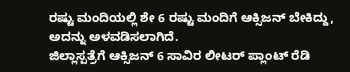ರಷ್ಟು ಮಂದಿಯಲ್ಲಿ ಶೇ 6 ರಷ್ಟು ಮಂದಿಗೆ ಆಕ್ಸಿಜನ್ ಬೇಕಿದ್ದು, ಅದನ್ನು ಅಳವಡಿಸಲಾಗಿದೆ.
ಜಿಲ್ಲಾಸ್ಪತ್ರೆಗೆ ಆಕ್ಸಿಜನ್ 6 ಸಾವಿರ ಲೀಟರ್ ಪ್ಲಾಂಟ್ ರೆಡಿ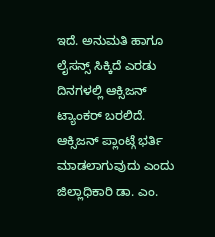ಇದೆ. ಅನುಮತಿ ಹಾಗೂ ಲೈಸನ್ಸ್ ಸಿಕ್ಕಿದೆ ಎರಡು ದಿನಗಳಲ್ಲಿ ಆಕ್ಸಿಜನ್ ಟ್ಯಾಂಕರ್ ಬರಲಿದೆ. ಆಕ್ಸಿಜನ್ ಪ್ಲಾಂಟ್ಗೆ ಭರ್ತಿ ಮಾಡಲಾಗುವುದು ಎಂದು ಜಿಲ್ಲಾಧಿಕಾರಿ ಡಾ. ಎಂ.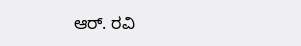ಆರ್. ರವಿ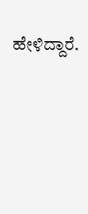ಹೇಳಿದ್ದಾರೆ.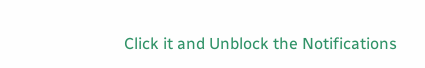Click it and Unblock the Notifications